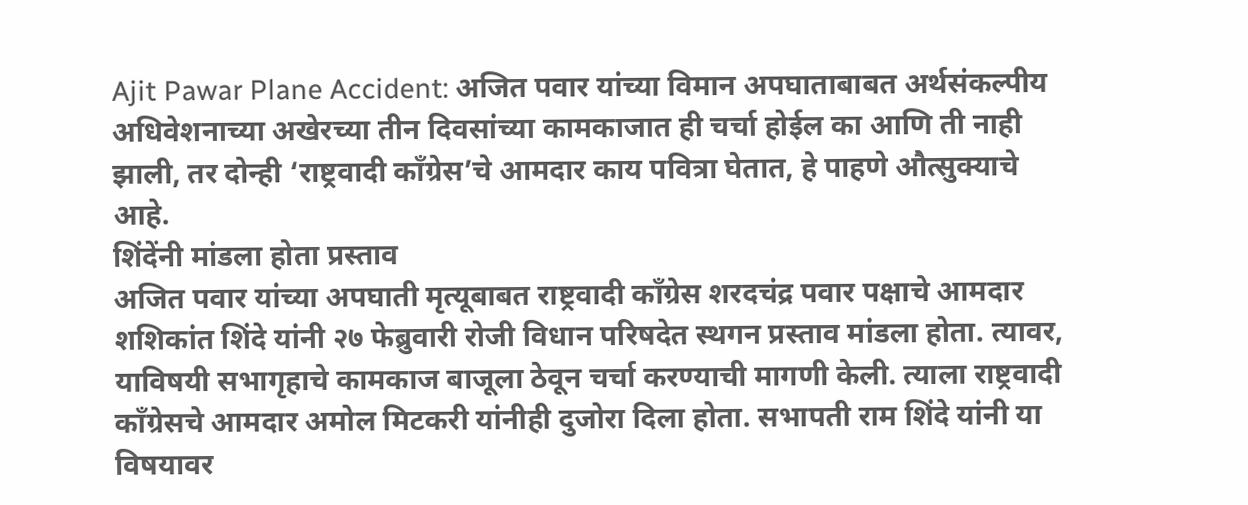Ajit Pawar Plane Accident: अजित पवार यांच्या विमान अपघाताबाबत अर्थसंकल्पीय अधिवेशनाच्या अखेरच्या तीन दिवसांच्या कामकाजात ही चर्चा होईल का आणि ती नाही झाली, तर दोन्ही ‘राष्ट्रवादी काँग्रेस’चे आमदार काय पवित्रा घेतात, हे पाहणे औत्सुक्याचे आहे.
शिंदेंनी मांडला होता प्रस्ताव
अजित पवार यांच्या अपघाती मृत्यूबाबत राष्ट्रवादी काँग्रेस शरदचंद्र पवार पक्षाचे आमदार शशिकांत शिंदे यांनी २७ फेब्रुवारी रोजी विधान परिषदेत स्थगन प्रस्ताव मांडला होता. त्यावर, याविषयी सभागृहाचे कामकाज बाजूला ठेवून चर्चा करण्याची मागणी केली. त्याला राष्ट्रवादी काँग्रेसचे आमदार अमोल मिटकरी यांनीही दुजोरा दिला होता. सभापती राम शिंदे यांनी या विषयावर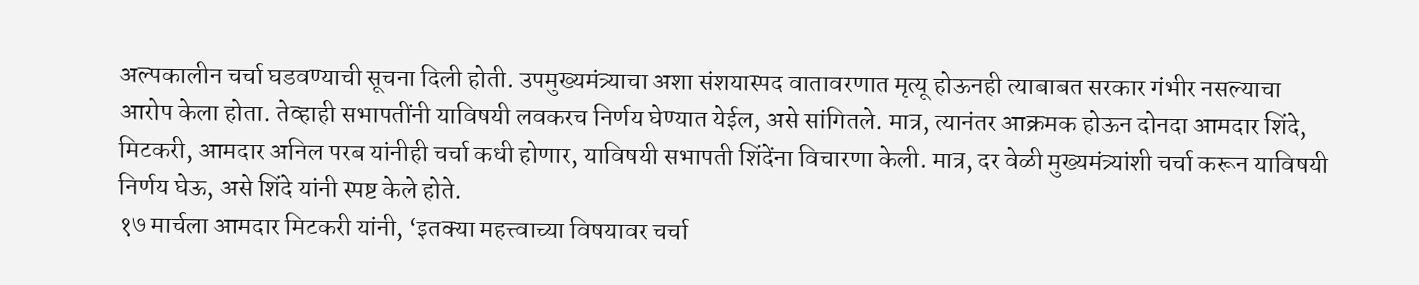अल्पकालीन चर्चा घडवण्याची सूचना दिली होती. उपमुख्यमंत्र्याचा अशा संशयास्पद वातावरणात मृत्यू होऊनही त्याबाबत सरकार गंभीर नसल्याचा आरोप केला होता. तेव्हाही सभापतींनी याविषयी लवकरच निर्णय घेण्यात येईल, असे सांगितले. मात्र, त्यानंतर आक्रमक होऊन दोनदा आमदार शिंदे, मिटकरी, आमदार अनिल परब यांनीही चर्चा कधी होणार, याविषयी सभापती शिंदेंना विचारणा केली. मात्र, दर वेळी मुख्यमंत्र्यांशी चर्चा करून याविषयी निर्णय घेऊ, असे शिंदे यांनी स्पष्ट केले होते.
१७ मार्चला आमदार मिटकरी यांनी, ‘इतक्या महत्त्वाच्या विषयावर चर्चा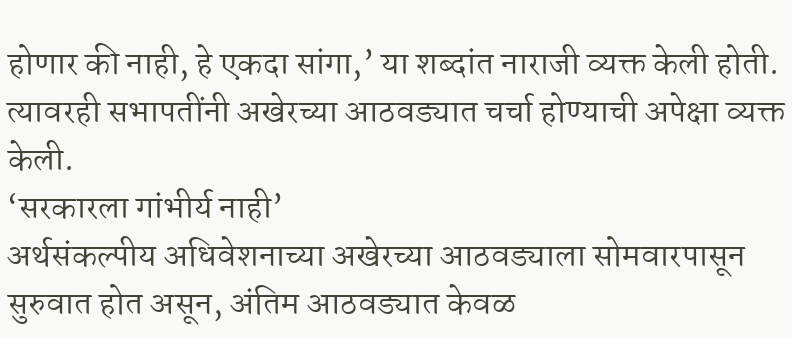होणार की नाही, हे एकदा सांगा,’ या शब्दांत नाराजी व्यक्त केली होती. त्यावरही सभापतींनी अखेरच्या आठवड्यात चर्चा होण्याची अपेक्षा व्यक्त केली.
‘सरकारला गांभीर्य नाही’
अर्थसंकल्पीय अधिवेशनाच्या अखेरच्या आठवड्याला सोमवारपासून सुरुवात होत असून, अंतिम आठवड्यात केवळ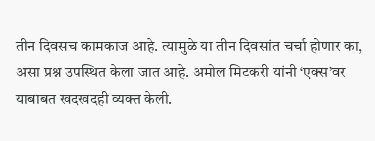तीन दिवसच कामकाज आहे. त्यामुळे या तीन दिवसांत चर्चा होणार का, असा प्रश्न उपस्थित केला जात आहे. अमोल मिटकरी यांनी ‘एक्स’वर याबाबत खदखदही व्यक्त केली.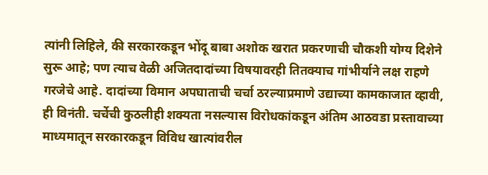त्यांनी लिहिले, की सरकारकडून भोंदू बाबा अशोक खरात प्रकरणाची चौकशी योग्य दिशेने सुरू आहे; पण त्याच वेळी अजितदादांच्या विषयावरही तितक्याच गांभीर्याने लक्ष राहणे गरजेचे आहे. दादांच्या विमान अपघाताची चर्चा ठरल्याप्रमाणे उद्याच्या कामकाजात व्हावी, ही विनंती. चर्चेची कुठलीही शक्यता नसल्यास विरोधकांकडून अंतिम आठवडा प्रस्तावाच्या माध्यमातून सरकारकडून विविध खात्यांवरील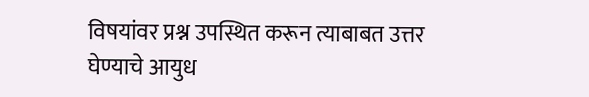विषयांवर प्रश्न उपस्थित करून त्याबाबत उत्तर घेण्याचे आयुध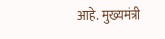आहे. मुख्यमंत्री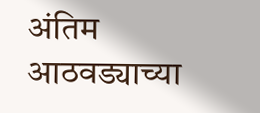अंतिम आठवड्याच्या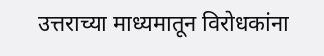उत्तराच्या माध्यमातून विरोधकांना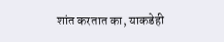शांत करतात का, याकडेही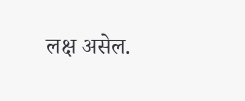लक्ष असेल.